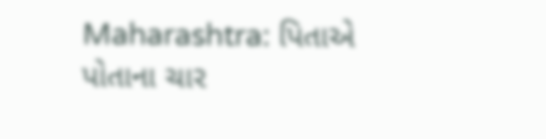Maharashtra: પિતાએ પોતાના ચાર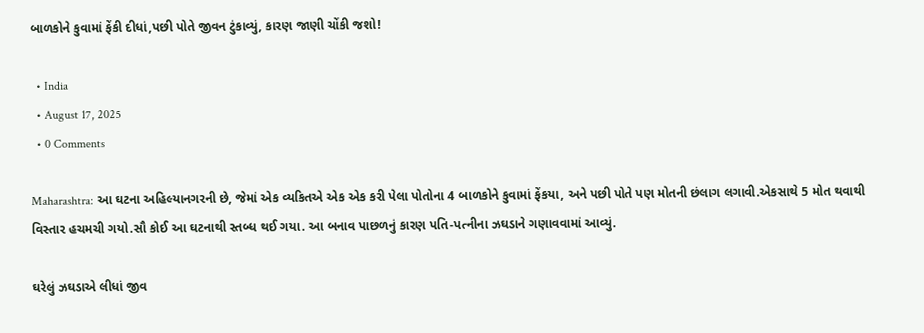બાળકોને કુવામાં ફેંકી દીધાં,પછી પોતે જીવન ટુંકાવ્યું, કારણ જાણી ચોંકી જશો!

  • India
  • August 17, 2025
  • 0 Comments

Maharashtra: આ ઘટના અહિલ્યાનગરની છે, જેમાં એક વ્યકિતએ એક એક કરી પેલા પોતોના 4 બાળકોને કુવામાં ફેંકયા, અને પછી પોતે પણ મોતની છંલાગ લગાવી.એકસાથે 5 મોત થવાથી વિસ્તાર હચમચી ગયો.સૌ કોઈ આ ઘટનાથી સ્તબ્ધ થઈ ગયા. આ બનાવ પાછળનું કારણ પતિ-પત્નીના ઝઘડાને ગણાવવામાં આવ્યું.

ઘરેલું ઝઘડાએ લીધાં જીવ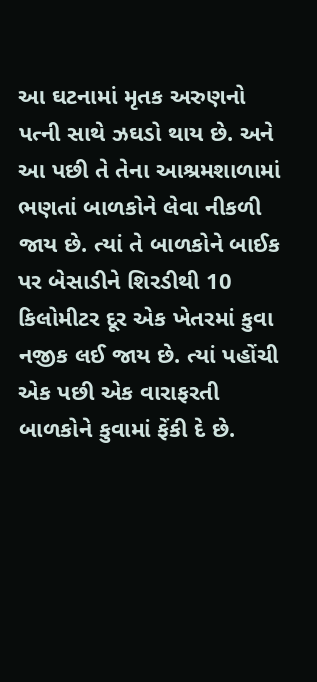આ ઘટનામાં મૃતક અરુણનો પત્ની સાથે ઝઘડો થાય છે. અને આ પછી તે તેના આશ્રમશાળામાં ભણતાં બાળકોને લેવા નીકળી જાય છે. ત્યાં તે બાળકોને બાઈક પર બેસાડીને શિરડીથી 10 કિલોમીટર દૂર એક ખેતરમાં કુવા નજીક લઈ જાય છે. ત્યાં પહોંચી એક પછી એક વારાફરતી બાળકોને કુવામાં ફેંકી દે છે.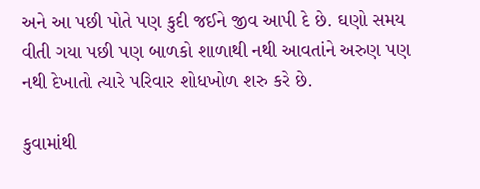અને આ પછી પોતે પણ કુદી જઈને જીવ આપી દે છે. ઘણો સમય વીતી ગયા પછી પણ બાળકો શાળાથી નથી આવતાંને અરુણ પણ નથી દેખાતો ત્યારે પરિવાર શોધખોળ શરુ કરે છે.

કુવામાંથી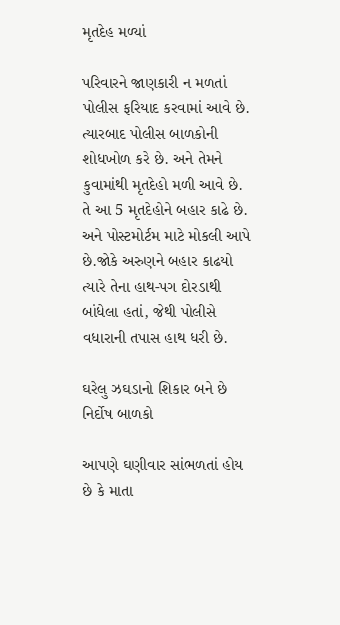મૃતદેહ મળ્યાં

પરિવારને જાણકારી ન મળતાં પોલીસ ફરિયાદ કરવામાં આવે છે. ત્યારબાદ પોલીસ બાળકોની શોધખોળ કરે છે. અને તેમને કુવામાંથી મૃતદેહો મળી આવે છે. તે આ 5 મૃતદેહોને બહાર કાઢે છે. અને પોસ્ટમોર્ટમ માટે મોકલી આપે છે.જોકે અરુણને બહાર કાઢયો ત્યારે તેના હાથ-પગ દોરડાથી બાંધેલા હતાં, જેથી પોલીસે વધારાની તપાસ હાથ ધરી છે.

ઘરેલુ ઝઘડાનો શિકાર બને છે નિર્દોષ બાળકો

આપણે ઘણીવાર સાંભળતાં હોય છે કે માતા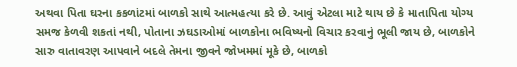અથવા પિતા ઘરના કકળાંટમાં બાળકો સાથે આત્મહત્યા કરે છે. આવું એટલા માટે થાય છે કે માતાપિતા યોગ્ય સમજ કેળવી શકતાં નથી, પોતાના ઝઘડાઓમાં બાળકોના ભવિષ્યનો વિચાર કરવાનું ભૂલી જાય છે, બાળકોને સારુ વાતાવરણ આપવાને બદલે તેમના જીવને જોખમમાં મૂકે છે, બાળકો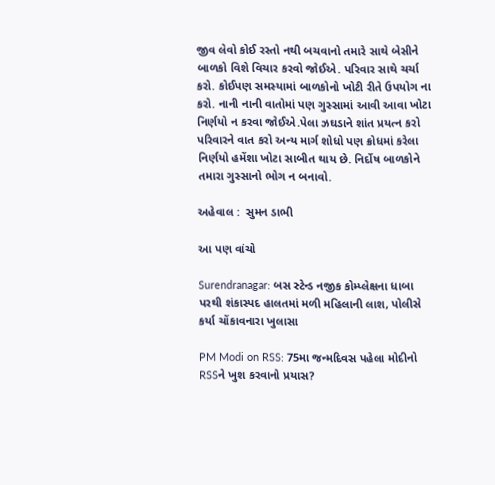જીવ લેવો કોઈ રસ્તો નથી બચવાનો તમારે સાથે બેસીને બાળકો વિશે વિચાર કરવો જોઈએ. પરિવાર સાથે ચર્ચા કરો. કોઈપણ સમસ્યામાં બાળકોનો ખોટી રીતે ઉપયોગ ના કરો. નાની નાની વાતોમાં પણ ગુસ્સામાં આવી આવા ખોટા નિર્ણયો ન કરવા જોઈએ.પેલા ઝઘડાને શાંત પ્રયત્ન કરો પરિવારને વાત કરો અન્ય માર્ગ શોધો પણ ક્રોધમાં કરેલા નિર્ણયો હમેંશા ખોટા સાબીત થાય છે. નિર્દોષ બાળકોને તમારા ગુસ્સાનો ભોગ ન બનાવો.

અહેવાલ :  સુમન ડાભી

આ પણ વાંચો

Surendranagar: બસ સ્ટેન્ડ નજીક કોમ્પ્લેક્ષના ધાબા પરથી શંકાસ્પદ હાલતમાં મળી મહિલાની લાશ, પોલીસે કર્યા ચોંકાવનારા ખુલાસા

PM Modi on RSS: 75મા જન્મદિવસ પહેલા મોદીનો RSSને ખુશ કરવાનો પ્રયાસ?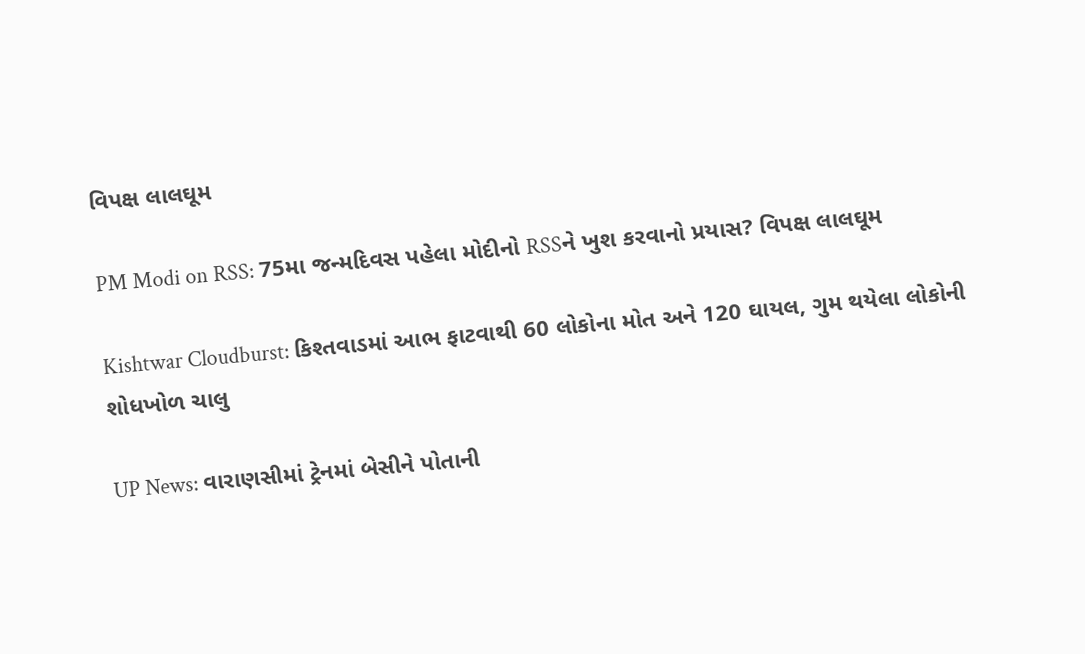વિપક્ષ લાલઘૂમ

PM Modi on RSS: 75મા જન્મદિવસ પહેલા મોદીનો RSSને ખુશ કરવાનો પ્રયાસ? વિપક્ષ લાલઘૂમ

Kishtwar Cloudburst: કિશ્તવાડમાં આભ ફાટવાથી 60 લોકોના મોત અને 120 ઘાયલ, ગુમ થયેલા લોકોની શોધખોળ ચાલુ

UP News: વારાણસીમાં ટ્રેનમાં બેસીને પોતાની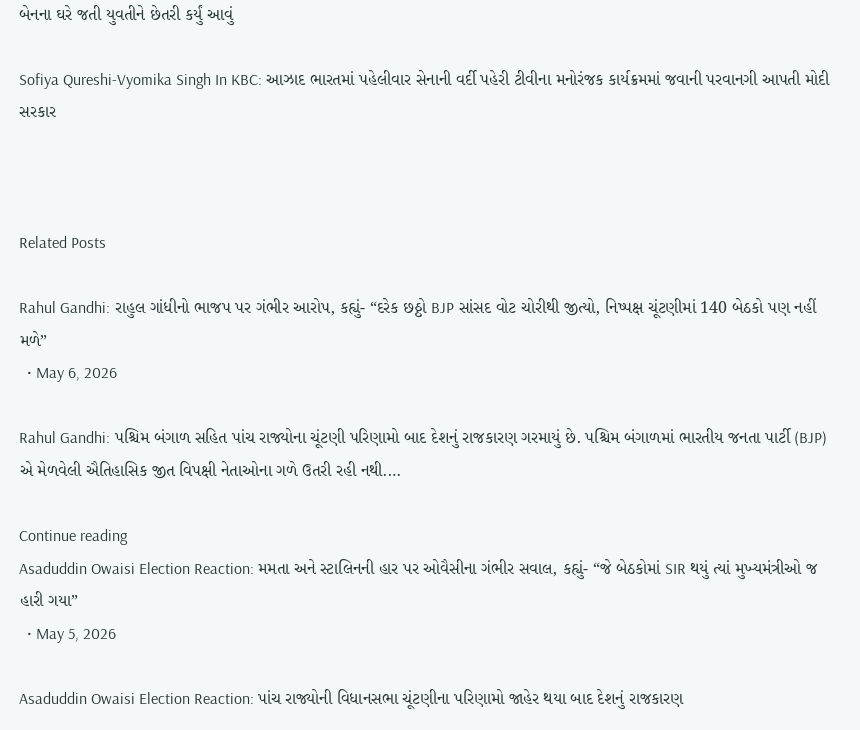બેનના ઘરે જતી યુવતીને છેતરી કર્યું આવું

Sofiya Qureshi-Vyomika Singh In KBC: આઝાદ ભારતમાં પહેલીવાર સેનાની વર્દી પહેરી ટીવીના મનોરંજક કાર્યક્રમમાં જવાની પરવાનગી આપતી મોદી સરકાર



Related Posts

Rahul Gandhi: રાહુલ ગાંધીનો ભાજપ પર ગંભીર આરોપ, કહ્યું- “દરેક છઠ્ઠો BJP સાંસદ વોટ ચોરીથી જીત્યો, નિષ્પક્ષ ચૂંટણીમાં 140 બેઠકો પણ નહીં મળે”
  • May 6, 2026

Rahul Gandhi: પશ્ચિમ બંગાળ સહિત પાંચ રાજ્યોના ચૂંટણી પરિણામો બાદ દેશનું રાજકારણ ગરમાયું છે. પશ્ચિમ બંગાળમાં ભારતીય જનતા પાર્ટી (BJP) એ મેળવેલી ઐતિહાસિક જીત વિપક્ષી નેતાઓના ગળે ઉતરી રહી નથી.…

Continue reading
Asaduddin Owaisi Election Reaction: મમતા અને સ્ટાલિનની હાર પર ઓવૈસીના ગંભીર સવાલ, કહ્યું- “જે બેઠકોમાં SIR થયું ત્યાં મુખ્યમંત્રીઓ જ હારી ગયા”
  • May 5, 2026

Asaduddin Owaisi Election Reaction: પાંચ રાજ્યોની વિધાનસભા ચૂંટણીના પરિણામો જાહેર થયા બાદ દેશનું રાજકારણ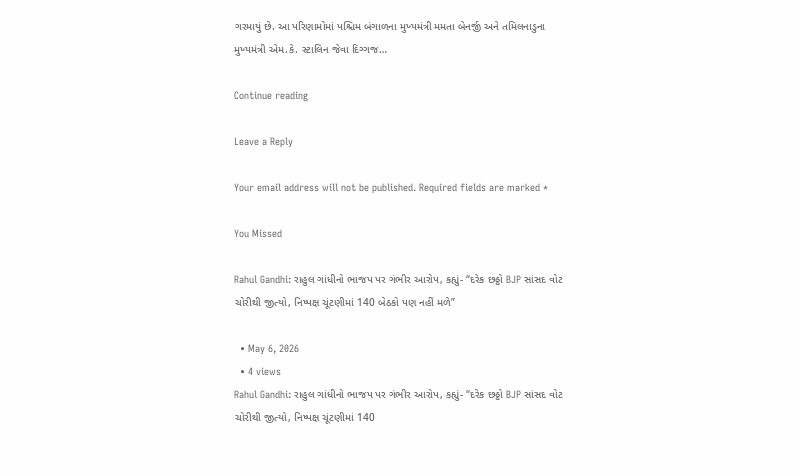ગરમાયું છે. આ પરિણામોમાં પશ્ચિમ બંગાળના મુખ્યમંત્રી મમતા બેનર્જી અને તમિલનાડુના મુખ્યમંત્રી એમ.કે. સ્ટાલિન જેવા દિગ્ગજ…

Continue reading

Leave a Reply

Your email address will not be published. Required fields are marked *

You Missed

Rahul Gandhi: રાહુલ ગાંધીનો ભાજપ પર ગંભીર આરોપ, કહ્યું- “દરેક છઠ્ઠો BJP સાંસદ વોટ ચોરીથી જીત્યો, નિષ્પક્ષ ચૂંટણીમાં 140 બેઠકો પણ નહીં મળે”

  • May 6, 2026
  • 4 views
Rahul Gandhi: રાહુલ ગાંધીનો ભાજપ પર ગંભીર આરોપ, કહ્યું- “દરેક છઠ્ઠો BJP સાંસદ વોટ ચોરીથી જીત્યો, નિષ્પક્ષ ચૂંટણીમાં 140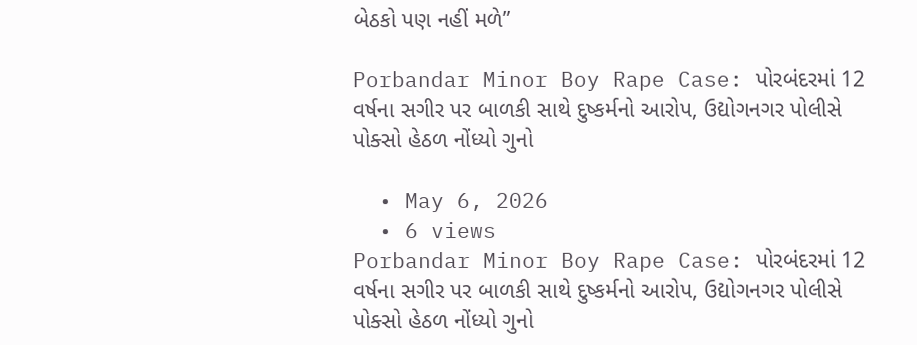બેઠકો પણ નહીં મળે”

Porbandar Minor Boy Rape Case: પોરબંદરમાં 12 વર્ષના સગીર પર બાળકી સાથે દુષ્કર્મનો આરોપ, ઉદ્યોગનગર પોલીસે પોક્સો હેઠળ નોંધ્યો ગુનો

  • May 6, 2026
  • 6 views
Porbandar Minor Boy Rape Case: પોરબંદરમાં 12 વર્ષના સગીર પર બાળકી સાથે દુષ્કર્મનો આરોપ, ઉદ્યોગનગર પોલીસે પોક્સો હેઠળ નોંધ્યો ગુનો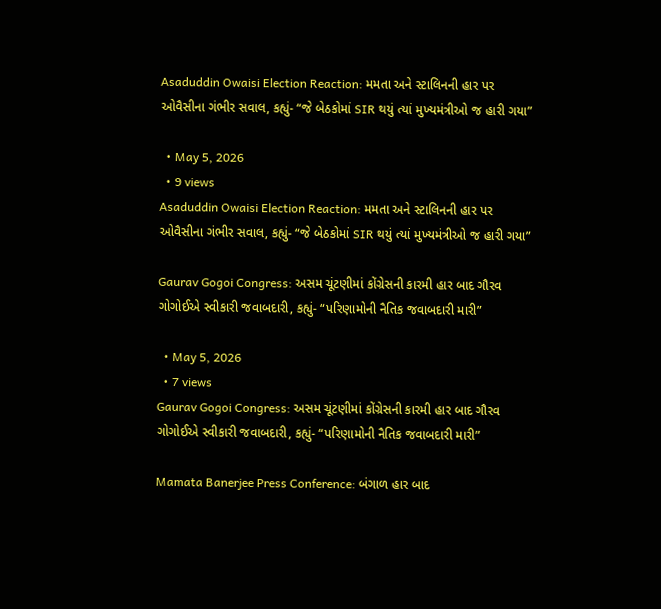Asaduddin Owaisi Election Reaction: મમતા અને સ્ટાલિનની હાર પર ઓવૈસીના ગંભીર સવાલ, કહ્યું- “જે બેઠકોમાં SIR થયું ત્યાં મુખ્યમંત્રીઓ જ હારી ગયા”

  • May 5, 2026
  • 9 views
Asaduddin Owaisi Election Reaction: મમતા અને સ્ટાલિનની હાર પર ઓવૈસીના ગંભીર સવાલ, કહ્યું- “જે બેઠકોમાં SIR થયું ત્યાં મુખ્યમંત્રીઓ જ હારી ગયા”

Gaurav Gogoi Congress: અસમ ચૂંટણીમાં કોંગ્રેસની કારમી હાર બાદ ગૌરવ ગોગોઈએ સ્વીકારી જવાબદારી, કહ્યું- “પરિણામોની નૈતિક જવાબદારી મારી”

  • May 5, 2026
  • 7 views
Gaurav Gogoi Congress: અસમ ચૂંટણીમાં કોંગ્રેસની કારમી હાર બાદ ગૌરવ ગોગોઈએ સ્વીકારી જવાબદારી, કહ્યું- “પરિણામોની નૈતિક જવાબદારી મારી”

Mamata Banerjee Press Conference: બંગાળ હાર બાદ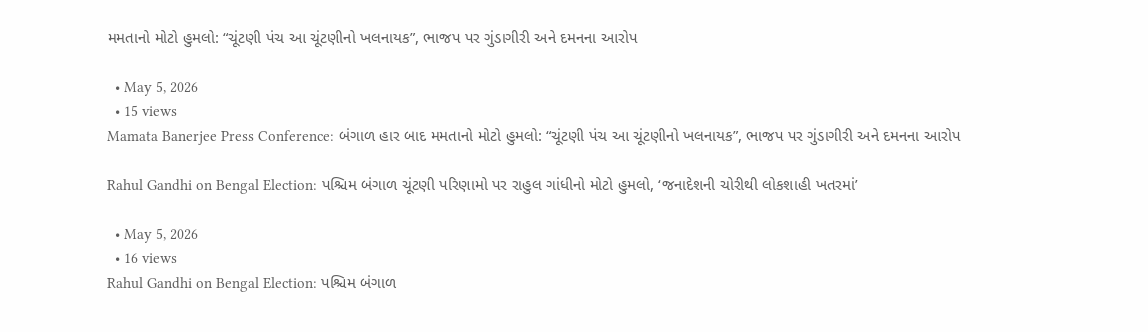મમતાનો મોટો હુમલો: “ચૂંટણી પંચ આ ચૂંટણીનો ખલનાયક”, ભાજપ પર ગુંડાગીરી અને દમનના આરોપ

  • May 5, 2026
  • 15 views
Mamata Banerjee Press Conference: બંગાળ હાર બાદ મમતાનો મોટો હુમલો: “ચૂંટણી પંચ આ ચૂંટણીનો ખલનાયક”, ભાજપ પર ગુંડાગીરી અને દમનના આરોપ

Rahul Gandhi on Bengal Election: પશ્ચિમ બંગાળ ચૂંટણી પરિણામો પર રાહુલ ગાંધીનો મોટો હુમલો, ‘જનાદેશની ચોરીથી લોકશાહી ખતરમાં’

  • May 5, 2026
  • 16 views
Rahul Gandhi on Bengal Election: પશ્ચિમ બંગાળ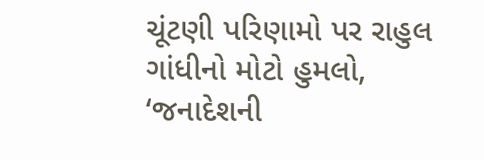ચૂંટણી પરિણામો પર રાહુલ ગાંધીનો મોટો હુમલો, ‘જનાદેશની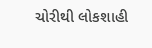ચોરીથી લોકશાહી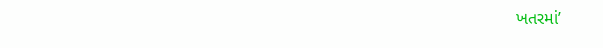ખતરમાં’